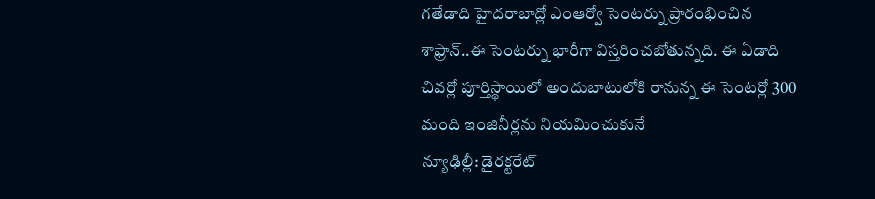గతేడాది హైదరాబాద్లో ఎంఆర్వో సెంటర్ను ప్రారంభించిన శాఫ్రాన్..ఈ సెంటర్ను భారీగా విస్తరించబోతున్నది. ఈ ఏడాది చివర్లో పూర్తిస్థాయిలో అందుబాటులోకి రానున్న ఈ సెంటర్లో 300 మంది ఇంజినీర్లను నియమించుకునే
న్యూఢిల్లీ: డైరక్టరేట్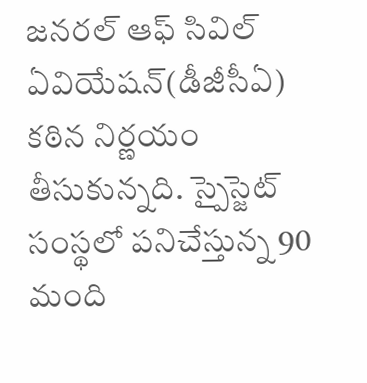జనరల్ ఆఫ్ సివిల్ ఏవియేషన్(డీజీసీఏ) కఠిన నిర్ణయం తీసుకున్నది. స్పైస్జెట్ సంస్థలో పనిచేస్తున్న 90 మంది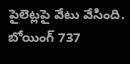పైలెట్లపై వేటు వేసింది. బోయింగ్ 737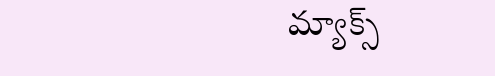మ్యాక్స్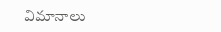విమానాలు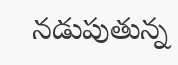నడుపుతున్న